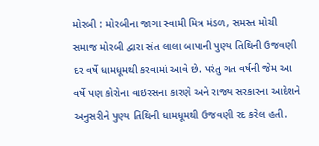મોરબી : મોરબીના જાગા સ્વામી મિત્ર મંડળ, સમસ્ત મોચી સમાજ મોરબી દ્વારા સંત લાલા બાપાની પુણ્ય તિથિની ઉજવણી દર વર્ષે ધામધૂમથી કરવામાં આવે છે. પરંતુ ગત વર્ષની જેમ આ વર્ષે પણ કોરોના વાઇરસના કારણે અને રાજ્ય સરકારના આદેશને અનુસરીને પુણ્ય તિથિની ધામધૂમથી ઉજવણી રદ કરેલ હતી.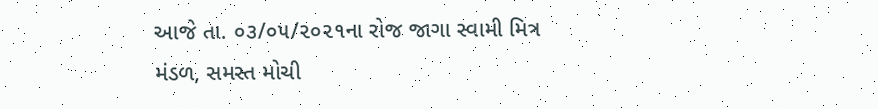આજે તા. ૦૩/૦૫/૨૦૨૧ના રોજ જાગા સ્વામી મિત્ર મંડળ, સમસ્ત મોચી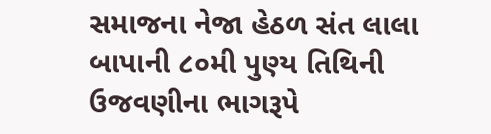સમાજના નેજા હેઠળ સંત લાલા બાપાની ૮૦મી પુણ્ય તિથિની ઉજવણીના ભાગરૂપે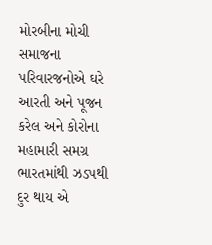મોરબીના મોચી સમાજના પરિવારજનોએ ઘરે આરતી અને પૂજન કરેલ અને કોરોના મહામારી સમગ્ર ભારતમાંથી ઝડપથી દુર થાય એ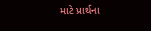માટે પ્રાર્થના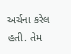અર્ચના કરેલ હતી. તેમ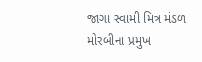જાગા સ્વામી મિત્ર મંડળ મોરબીના પ્રમુખ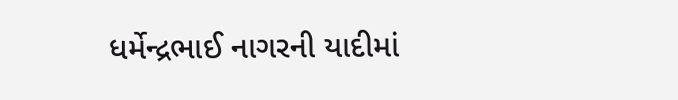ધર્મેન્દ્રભાઈ નાગરની યાદીમાં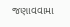જણાવવામા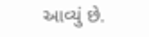આવ્યું છે.